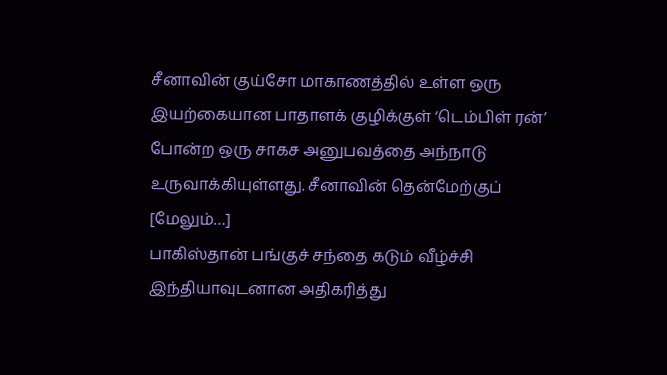சீனாவின் குய்சோ மாகாணத்தில் உள்ள ஒரு இயற்கையான பாதாளக் குழிக்குள் ‘டெம்பிள் ரன்’ போன்ற ஒரு சாகச அனுபவத்தை அந்நாடு உருவாக்கியுள்ளது. சீனாவின் தென்மேற்குப் [மேலும்…]
பாகிஸ்தான் பங்குச் சந்தை கடும் வீழ்ச்சி
இந்தியாவுடனான அதிகரித்து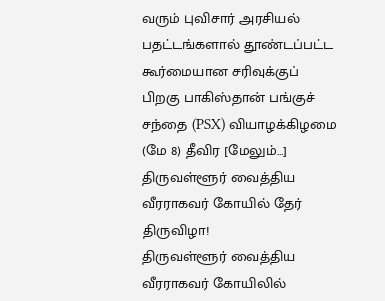வரும் புவிசார் அரசியல் பதட்டங்களால் தூண்டப்பட்ட கூர்மையான சரிவுக்குப் பிறகு பாகிஸ்தான் பங்குச் சந்தை (PSX) வியாழக்கிழமை (மே 8) தீவிர [மேலும்…]
திருவள்ளூர் வைத்திய வீரராகவர் கோயில் தேர் திருவிழா!
திருவள்ளூர் வைத்திய வீரராகவர் கோயிலில்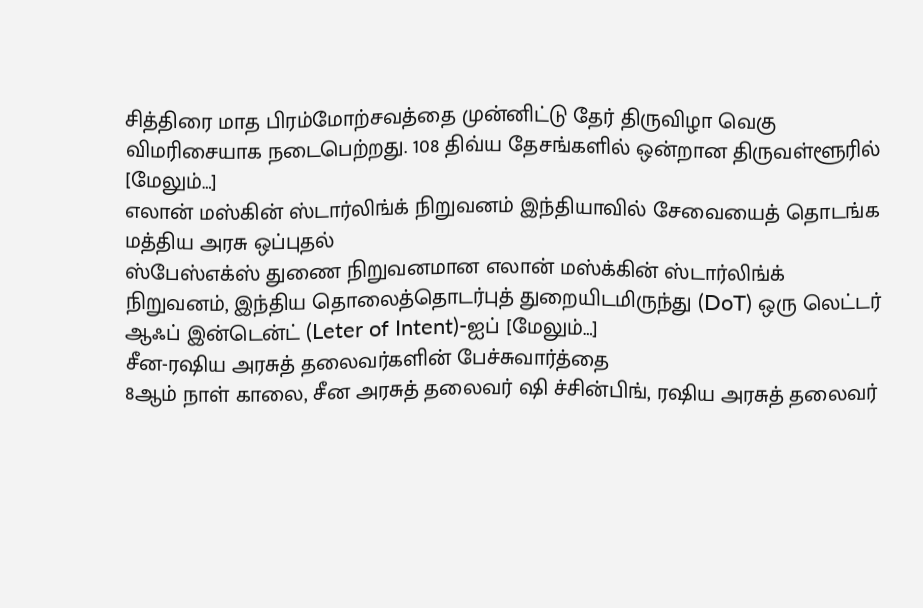சித்திரை மாத பிரம்மோற்சவத்தை முன்னிட்டு தேர் திருவிழா வெகு விமரிசையாக நடைபெற்றது. 108 திவ்ய தேசங்களில் ஒன்றான திருவள்ளூரில் [மேலும்…]
எலான் மஸ்கின் ஸ்டார்லிங்க் நிறுவனம் இந்தியாவில் சேவையைத் தொடங்க மத்திய அரசு ஒப்புதல்
ஸ்பேஸ்எக்ஸ் துணை நிறுவனமான எலான் மஸ்க்கின் ஸ்டார்லிங்க் நிறுவனம், இந்திய தொலைத்தொடர்புத் துறையிடமிருந்து (DoT) ஒரு லெட்டர் ஆஃப் இன்டென்ட் (Leter of Intent)-ஐப் [மேலும்…]
சீன-ரஷிய அரசுத் தலைவர்களின் பேச்சுவார்த்தை
8ஆம் நாள் காலை, சீன அரசுத் தலைவர் ஷி ச்சின்பிங், ரஷிய அரசுத் தலைவர்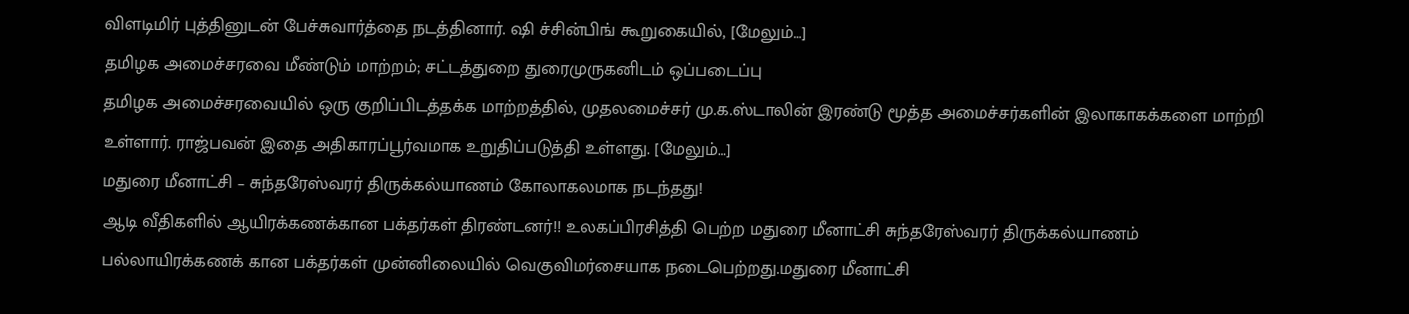விளடிமிர் புத்தினுடன் பேச்சுவார்த்தை நடத்தினார். ஷி ச்சின்பிங் கூறுகையில், [மேலும்…]
தமிழக அமைச்சரவை மீண்டும் மாற்றம்; சட்டத்துறை துரைமுருகனிடம் ஒப்படைப்பு
தமிழக அமைச்சரவையில் ஒரு குறிப்பிடத்தக்க மாற்றத்தில், முதலமைச்சர் மு.க.ஸ்டாலின் இரண்டு மூத்த அமைச்சர்களின் இலாகாகக்களை மாற்றி உள்ளார். ராஜ்பவன் இதை அதிகாரப்பூர்வமாக உறுதிப்படுத்தி உள்ளது. [மேலும்…]
மதுரை மீனாட்சி – சுந்தரேஸ்வரர் திருக்கல்யாணம் கோலாகலமாக நடந்தது!
ஆடி வீதிகளில் ஆயிரக்கணக்கான பக்தர்கள் திரண்டனர்!! உலகப்பிரசித்தி பெற்ற மதுரை மீனாட்சி சுந்தரேஸ்வரர் திருக்கல்யாணம் பல்லாயிரக்கணக் கான பக்தர்கள் முன்னிலையில் வெகுவிமர்சையாக நடைபெற்றது.மதுரை மீனாட்சி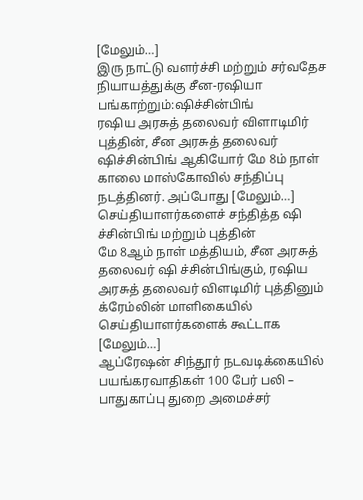[மேலும்…]
இரு நாட்டு வளர்ச்சி மற்றும் சர்வதேச நியாயத்துக்கு சீன-ரஷியா பங்காற்றும்:ஷிச்சின்பிங்
ரஷிய அரசுத் தலைவர் விளாடிமிர் புத்தின், சீன அரசுத் தலைவர் ஷிச்சின்பிங் ஆகியோர் மே 8ம் நாள் காலை மாஸ்கோவில் சந்திப்பு நடத்தினர். அப்போது [மேலும்…]
செய்தியாளர்களைச் சந்தித்த ஷி ச்சின்பிங் மற்றும் புத்தின்
மே 8ஆம் நாள் மத்தியம், சீன அரசுத் தலைவர் ஷி ச்சின்பிங்கும், ரஷிய அரசுத் தலைவர் விளடிமிர் புத்தினும் க்ரேம்லின் மாளிகையில் செய்தியாளர்களைக் கூட்டாக [மேலும்…]
ஆப்ரேஷன் சிந்தூர் நடவடிக்கையில் பயங்கரவாதிகள் 100 பேர் பலி – பாதுகாப்பு துறை அமைச்சர்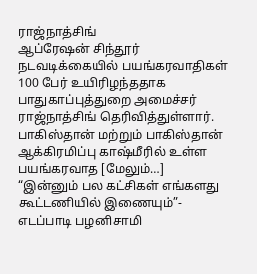ராஜ்நாத்சிங்
ஆப்ரேஷன் சிந்தூர் நடவடிக்கையில் பயங்கரவாதிகள் 100 பேர் உயிரிழந்ததாக பாதுகாப்புத்துறை அமைச்சர் ராஜ்நாத்சிங் தெரிவித்துள்ளார். பாகிஸ்தான் மற்றும் பாகிஸ்தான் ஆக்கிரமிப்பு காஷ்மீரில் உள்ள பயங்கரவாத [மேலும்…]
“இன்னும் பல கட்சிகள் எங்களது கூட்டணியில் இணையும்”- எடப்பாடி பழனிசாமி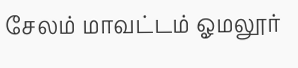சேலம் மாவட்டம் ஓமலூர்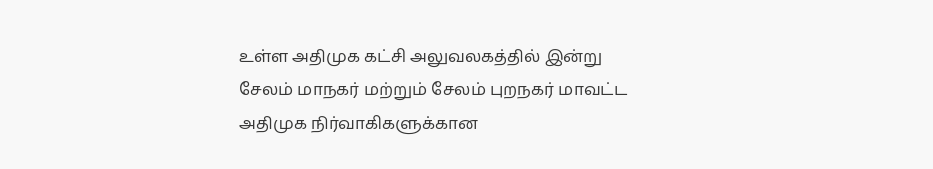உள்ள அதிமுக கட்சி அலுவலகத்தில் இன்று சேலம் மாநகர் மற்றும் சேலம் புறநகர் மாவட்ட அதிமுக நிர்வாகிகளுக்கான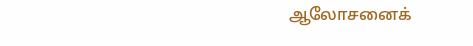ஆலோசனைக்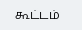கூட்டம்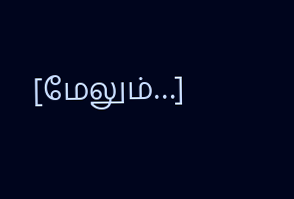[மேலும்…]